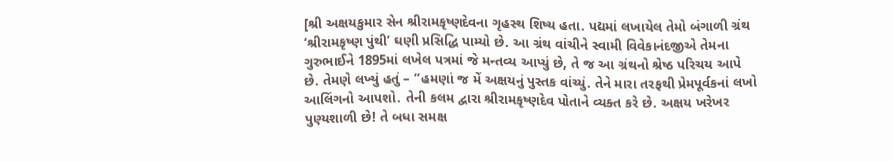[શ્રી અક્ષયકુમાર સેન શ્રીરામકૃષ્ણદેવના ગૃહસ્થ શિષ્ય હતા. પદ્યમાં લખાયેલ તેમો બંગાળી ગ્રંથ ‘શ્રીરામકૃષ્ણ પુંથી’ ઘણી પ્રસિદ્ધિ પામ્યો છે. આ ગ્રંથ વાંચીને સ્વામી વિવેકાનંદજીએ તેમના ગુરુભાઈને 1895માં લખેલ પત્રમાં જે મન્તવ્ય આપ્યું છે, તે જ આ ગ્રંથનો શ્રેષ્ઠ પરિચય આપે છે. તેમણે લખ્યું હતું – “હમણાં જ મેં અક્ષયનું પુસ્તક વાંચ્યું. તેને મારા તરફથી પ્રેમપૂર્વકનાં લખો આલિંગનો આપશો. તેની કલમ દ્વારા શ્રીરામકૃષ્ણદેવ પોતાને વ્યક્ત કરે છે. અક્ષય ખરેખર પુણ્યશાળી છે! તે બધા સમક્ષ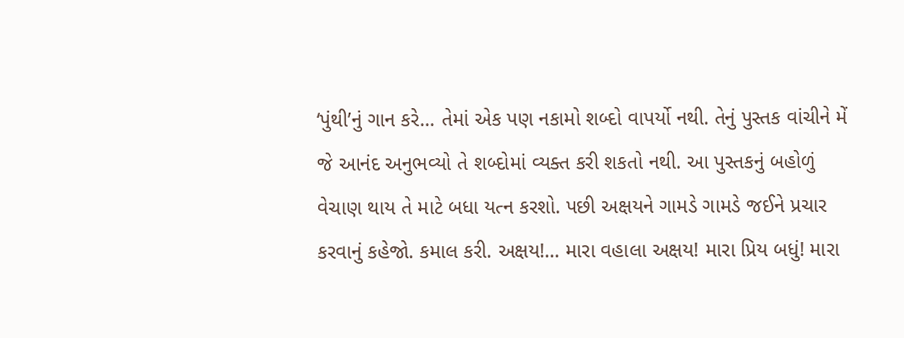‘પુંથી’નું ગાન કરે… તેમાં એક પણ નકામો શબ્દો વાપર્યો નથી. તેનું પુસ્તક વાંચીને મેં જે આનંદ અનુભવ્યો તે શબ્દોમાં વ્યક્ત કરી શકતો નથી. આ પુસ્તકનું બહોળું વેચાણ થાય તે માટે બધા યત્ન કરશો. પછી અક્ષયને ગામડે ગામડે જઈને પ્રચાર કરવાનું કહેજો. કમાલ કરી. અક્ષય!… મારા વહાલા અક્ષય! મારા પ્રિય બધું! મારા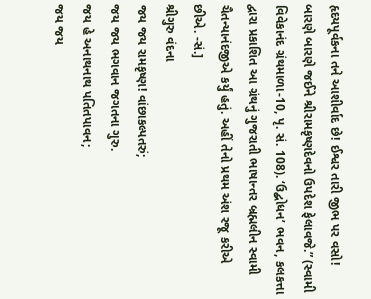હૃદયપૂર્વકના તને આશીર્વાદ છે! ઈશ્વર તારી જીભ પર વસો! બારણે બારણે જઈને શ્રીરામકૃષ્ણદેવનો ઉપદેશ ફેલાવજે.” (સ્વામી વિવેકાનંદ ગ્રંથમાળા-10, પૃ. સં. 108). ‘ઉદ્બોધન’ ભવન, કલકત્તા દ્વારા પ્રકાશિત આ ગ્રંથનું ગુજરાતી ભાષાન્તર બ્રહ્મલીન સ્વામી ચૈતન્યાનંદજીએ કર્યું હતું. અહીં તેનો પ્રથમ અંશ રજૂ કરીએ છીએ. -સં.]
શ્રીગુરુ વંદના
જય જય રામકૃષ્ણ! વાંછાકલ્પતરું;
જય જય ભગવાન જગતના ગુરુ.
જય હે અનાથનાથ પતિતપાવન;
જય જય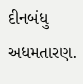દીનબંધુ અધમતારણ.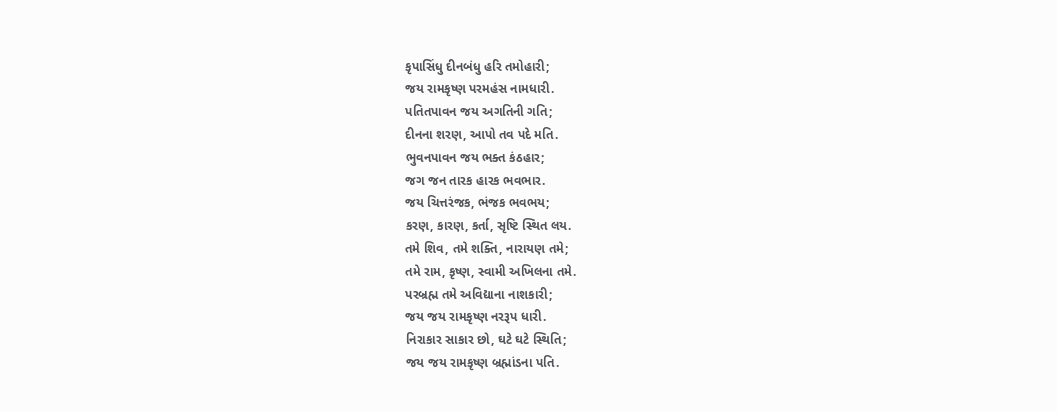કૃપાસિંધુ દીનબંધુ હરિ તમોહારી;
જય રામકૃષ્ણ પરમહંસ નામધારી.
પતિતપાવન જય અગતિની ગતિ;
દીનના શરણ, આપો તવ પદે મતિ.
ભુવનપાવન જય ભક્ત કંઠહાર;
જગ જન તારક હારક ભવભાર.
જય ચિત્તરંજક, ભંજક ભવભય;
કરણ, કારણ, કર્તા, સૃષ્ટિ સ્થિત લય.
તમે શિવ, તમે શક્તિ, નારાયણ તમે;
તમે રામ, કૃષ્ણ, સ્વામી અખિલના તમે.
પરબ્રહ્મ તમે અવિદ્યાના નાશકારી;
જય જય રામકૃષ્ણ નરરૂપ ધારી.
નિરાકાર સાકાર છો, ઘટે ઘટે સ્થિતિ;
જય જય રામકૃષ્ણ બ્રહ્માંડના પતિ.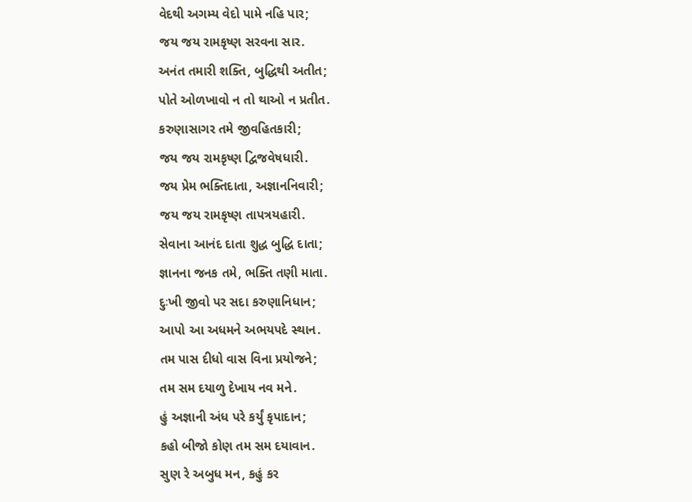વેદથી અગમ્ય વેદો પામે નહિ પાર;
જય જય રામકૃષ્ણ સરવના સાર.
અનંત તમારી શક્તિ, બુદ્ધિથી અતીત;
પોતે ઓળખાવો ન તો થાઓ ન પ્રતીત.
કરુણાસાગર તમે જીવહિતકારી;
જય જય રામકૃષ્ણ દ્વિજવેષધારી.
જય પ્રેમ ભક્તિદાતા, અજ્ઞાનનિવારી;
જય જય રામકૃષ્ણ તાપત્રયહારી.
સેવાના આનંદ દાતા શુદ્ધ બુદ્ધિ દાતા;
જ્ઞાનના જનક તમે, ભક્તિ તણી માતા.
દુઃખી જીવો પર સદા કરુણાનિધાન;
આપો આ અધમને અભયપદે સ્થાન.
તમ પાસ દીધો વાસ વિના પ્રયોજને;
તમ સમ દયાળુ દેખાય નવ મને.
હું અજ્ઞાની અંધ પરે કર્યું કૃપાદાન;
કહો બીજો કોણ તમ સમ દયાવાન.
સુણ રે અબુધ મન, કહું કર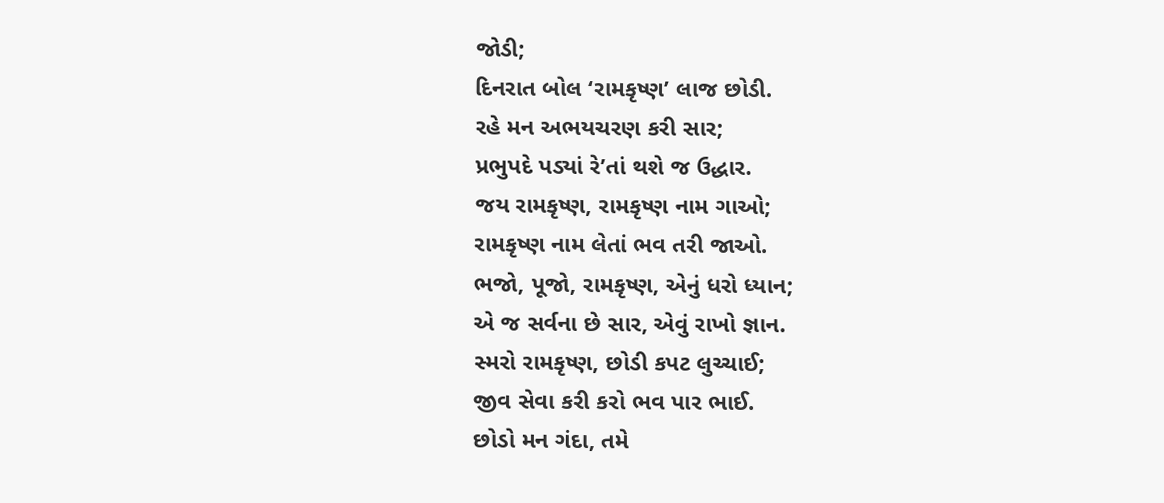જોડી;
દિનરાત બોલ ‘રામકૃષ્ણ’ લાજ છોડી.
રહે મન અભયચરણ કરી સાર;
પ્રભુપદે પડ્યાં રે’તાં થશે જ ઉદ્ધાર.
જય રામકૃષ્ણ, રામકૃષ્ણ નામ ગાઓ;
રામકૃષ્ણ નામ લેતાં ભવ તરી જાઓ.
ભજો, પૂજો, રામકૃષ્ણ, એનું ધરો ધ્યાન;
એ જ સર્વના છે સાર, એવું રાખો જ્ઞાન.
સ્મરો રામકૃષ્ણ, છોડી કપટ લુચ્ચાઈ;
જીવ સેવા કરી કરો ભવ પાર ભાઈ.
છોડો મન ગંદા, તમે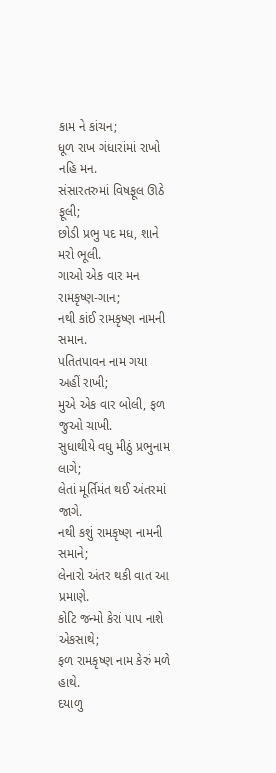કામ ને કાંચન;
ધૂળ રાખ ગંધારાંમાં રાખો નહિ મન.
સંસારતરુમાં વિષફૂલ ઊઠે ફૂલી;
છોડી પ્રભુ પદ મધ, શાને મરો ભૂલી.
ગાઓ એક વાર મન રામકૃષ્ણ-ગાન;
નથી કાંઈ રામકૃષ્ણ નામની સમાન.
પતિતપાવન નામ ગયા અહીં રાખી;
મુએ એક વાર બોલી, ફળ જુઓ ચાખી.
સુધાથીયે વધુ મીઠું પ્રભુનામ લાગે;
લેતાં મૂર્તિમંત થઈ અંતરમાં જાગે.
નથી કશું રામકૃષ્ણ નામની સમાને;
લેનારો અંતર થકી વાત આ પ્રમાણે.
કોટિ જન્મો કેરાં પાપ નાશે એકસાથે;
ફળ રામકૃષ્ણ નામ કેરું મળે હાથે.
દયાળુ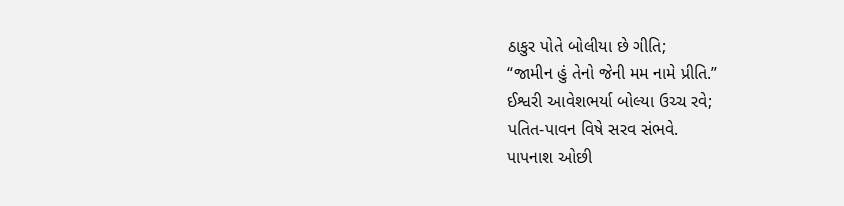ઠાકુર પોતે બોલીયા છે ગીતિ;
“જામીન હું તેનો જેની મમ નામે પ્રીતિ.”
ઈશ્વરી આવેશભર્યા બોલ્યા ઉચ્ચ રવે;
પતિત-પાવન વિષે સરવ સંભવે.
પાપનાશ ઓછી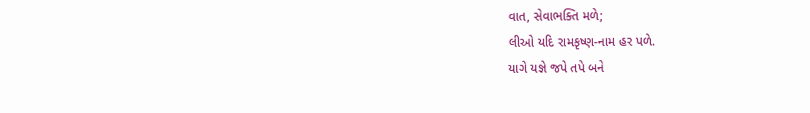વાત, સેવાભક્તિ મળે;
લીઓ યદિ રામકૃષ્ણ-નામ હર પળે.
યાગે યજ્ઞે જપે તપે બને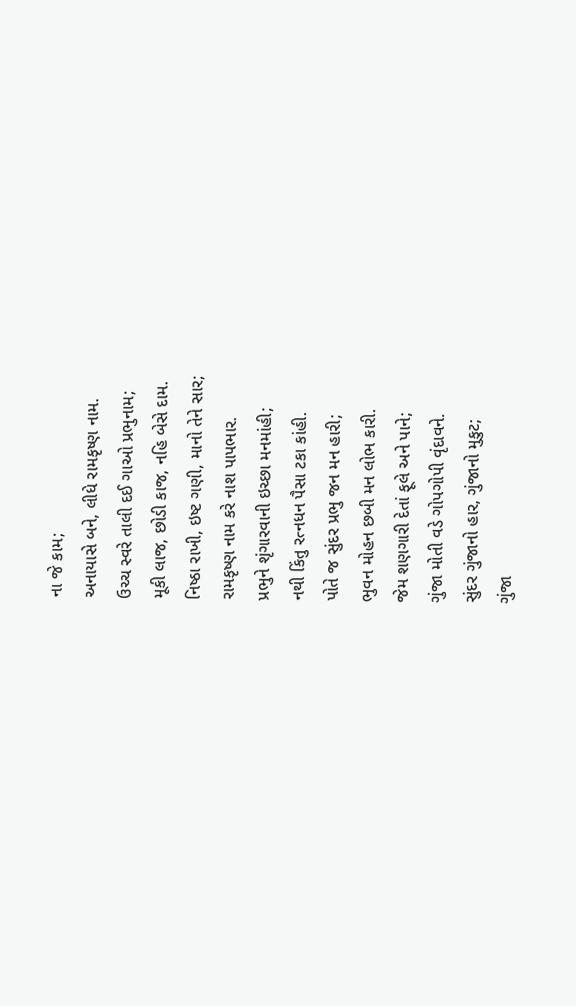ના જે કામ;
અનાયાસે બને, લીધે રામકૃષ્ણ નામ.
ઉચ્ચ સ્વરે તાલી દઈ ગાઓ પ્રભુનામ;
મૂકી લાજ, છોડી કાજ, નહિ બેસે દામ.
નિષ્ઠા રાખી, ઇષ્ટ ગણી, માનો તેને સાર;
રામકૃષ્ણ નામ કરે નાશ પાપભાર.
પ્રભુને શૃંગારવાની ઇચ્છા મનમાંહી;
નથી કિંતુ રત્નધન પૈસા ટકા કાંહી.
પોતે જ સુંદર પ્રભુ જન મન હારી;
ભુવન મોહન છબી મન લોભ કારી.
જેમ શણગારી દેતાં ફૂલે અને પાને;
ગુંજા મોતી વડે ગોપગોપી વૃંદાવને.
સુંદર ગુંજાનો હાર, ગુંજાનો મુકુટ;
ગુંજા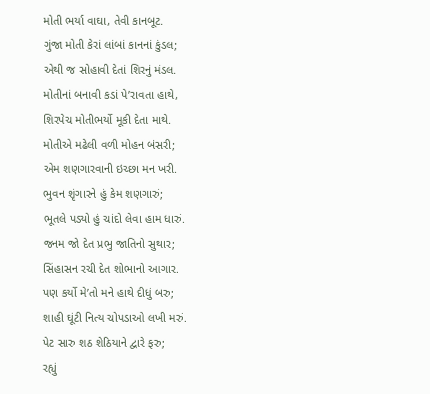મોતી ભર્યા વાઘા, તેવી કાનબૂટ.
ગુંજા મોતી કેરાં લાંબાં કાનનાં કુંડલ;
એથી જ સોહાવી દેતાં શિરનું મંડલ.
મોતીનાં બનાવી કડાં પે’રાવતા હાથે,
શિરપેચ મોતીભર્યો મૂકી દેતા માથે.
મોતીએ મઢેલી વળી મોહન બંસરી;
એમ શણગારવાની ઇચ્છા મન ખરી.
ભુવન શૃંગારને હું કેમ શણગારું;
ભૂતલે પડ્યો હું ચાંદો લેવા હામ ધારું.
જનમ જો દેત પ્રભુ જાતિનો સુથાર;
સિંહાસન રચી દેત શોભાનો આગાર.
પણ કર્યો મે’તો મને હાથે દીધું બરુ;
શાહી ઘૂંટી નિત્ય ચોપડાઓ લખી મરું.
પેટ સારુ શઠ શેઠિયાને દ્વારે ફરુ;
રહ્યું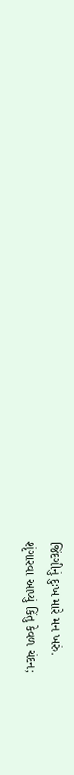જિંદગીનું દુઃખ મારે મન ખરું.
શૃંગારવા આપ્યું કિંતુ કેવળ ચંદન;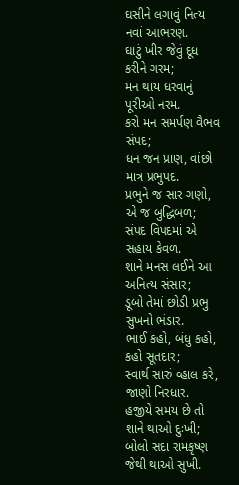ઘસીને લગાવું નિત્ય નવાં આભરણ.
ઘાટું ખીર જેવું દૂધ કરીને ગરમ;
મન થાય ધરવાનું પૂરીઓ નરમ.
કરો મન સમર્પણ વૈભવ સંપદ;
ધન જન પ્રાણ, વાંછો માત્ર પ્રભુપદ.
પ્રભુને જ સાર ગણો, એ જ બુદ્ધિબળ;
સંપદ વિપદમાં એ સહાય કેવળ.
શાને મનસ લઈને આ અનિત્ય સંસાર;
ડૂબો તેમાં છોડી પ્રભુ સુખનો ભંડાર.
ભાઈ કહો, બંધુ કહો, કહો સૂતદાર;
સ્વાર્થ સારું વ્હાલ કરે, જાણો નિરધાર.
હજીયે સમય છે તો શાને થાઓ દુઃખી;
બોલો સદા રામકૃષ્ણ જેથી થાઓ સુખી.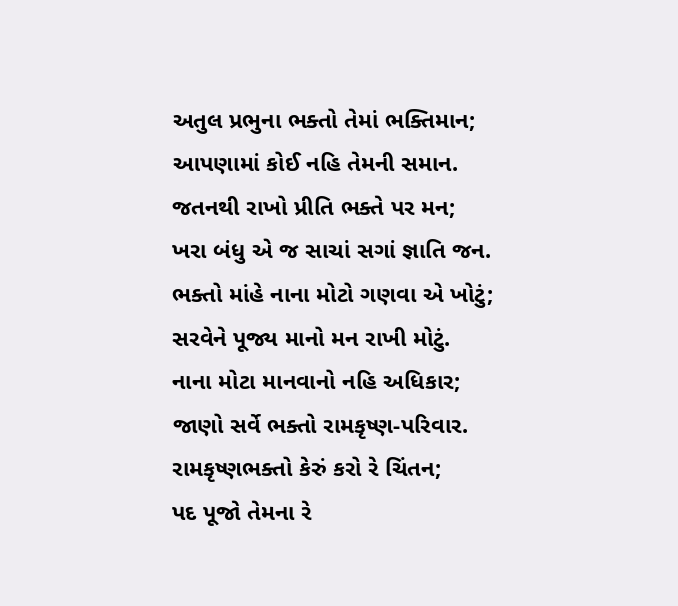અતુલ પ્રભુના ભક્તો તેમાં ભક્તિમાન;
આપણામાં કોઈ નહિ તેમની સમાન.
જતનથી રાખો પ્રીતિ ભક્તે પર મન;
ખરા બંધુ એ જ સાચાં સગાં જ્ઞાતિ જન.
ભક્તો માંહે નાના મોટો ગણવા એ ખોટું;
સરવેને પૂજ્ય માનો મન રાખી મોટું.
નાના મોટા માનવાનો નહિ અધિકાર;
જાણો સર્વે ભક્તો રામકૃષ્ણ-પરિવાર.
રામકૃષ્ણભક્તો કેરું કરો રે ચિંતન;
પદ પૂજો તેમના રે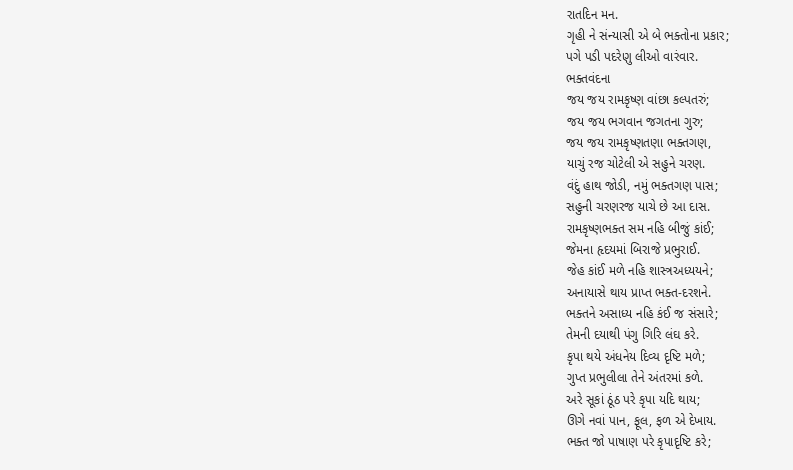રાતદિન મન.
ગૃહી ને સંન્યાસી એ બે ભક્તોના પ્રકાર;
પગે પડી પદરેણુ લીઓ વારંવાર.
ભક્તવંદના
જય જય રામકૃષ્ણ વાંછા કલ્પતરું;
જય જય ભગવાન જગતના ગુરુ;
જય જય રામકૃષ્ણતણા ભક્તગણ,
યાચું રજ ચોટેલી એ સહુને ચરણ.
વંદું હાથ જોડી, નમું ભક્તગણ પાસ;
સહુની ચરણરજ યાચે છે આ દાસ.
રામકૃષ્ણભક્ત સમ નહિ બીજું કાંઈ;
જેમના હૃદયમાં બિરાજે પ્રભુરાઈ.
જેહ કાંઈ મળે નહિ શાસ્ત્રઅધ્યયને;
અનાયાસે થાય પ્રાપ્ત ભક્ત-દરશને.
ભક્તને અસાધ્ય નહિ કંઈ જ સંસારે;
તેમની દયાથી પંગુ ગિરિ લંઘ કરે.
કૃપા થયે અંધનેય દિવ્ય દૃષ્ટિ મળે;
ગુપ્ત પ્રભુલીલા તેને અંતરમાં કળે.
અરે સૂકાં ઠૂંઠ પરે કૃપા યદિ થાય;
ઊગે નવાં પાન, ફૂલ, ફળ એ દેખાય.
ભક્ત જો પાષાણ પરે કૃપાદૃષ્ટિ કરે;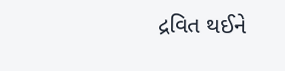દ્રવિત થઈને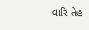વારિ તેહ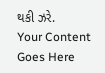થકી ઝરે.
Your Content Goes Here